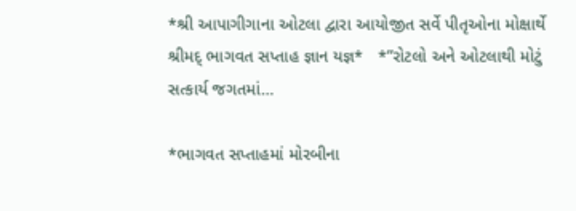*શ્રી આપાગીગાના ઓટલા દ્વારા આયોજીત સર્વે પીતૃઓના મોક્ષાર્થે શ્રીમદ્ ભાગવત સપ્તાહ જ્ઞાન યજ્ઞ*   *”રોટલો અને ઓટલાથી મોટું સત્કાર્ય જગતમાં…

*ભાગવત સપ્તાહમાં મોરબીના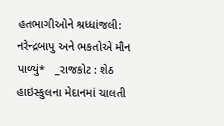હતભાગીઓને શ્રધ્ધાંજલી: નરેન્દ્રબાપુ અને ભકતોએ મૌન પાળ્યું*   _રાજકોટ : શેઠ હાઇસ્કુલના મેદાનમાં ચાલતી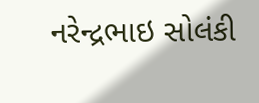નરેન્દ્રભાઇ સોલંકી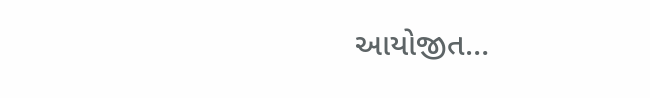આયોજીત…